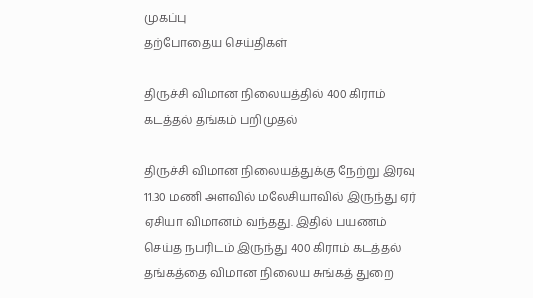முகப்பு
தற்போதைய செய்திகள்

திருச்சி விமான நிலையத்தில் 400 கிராம் கடத்தல் தங்கம் பறிமுதல்

திருச்சி விமான நிலையத்துக்கு நேற்று இரவு 11.30 மணி அளவில் மலேசியாவில் இருந்து ஏர் ஏசியா விமானம் வந்தது. இதில் பயணம் செய்த நபரிடம் இருந்து 400 கிராம் கடத்தல் தங்கத்தை விமான நிலைய சுங்கத் துறை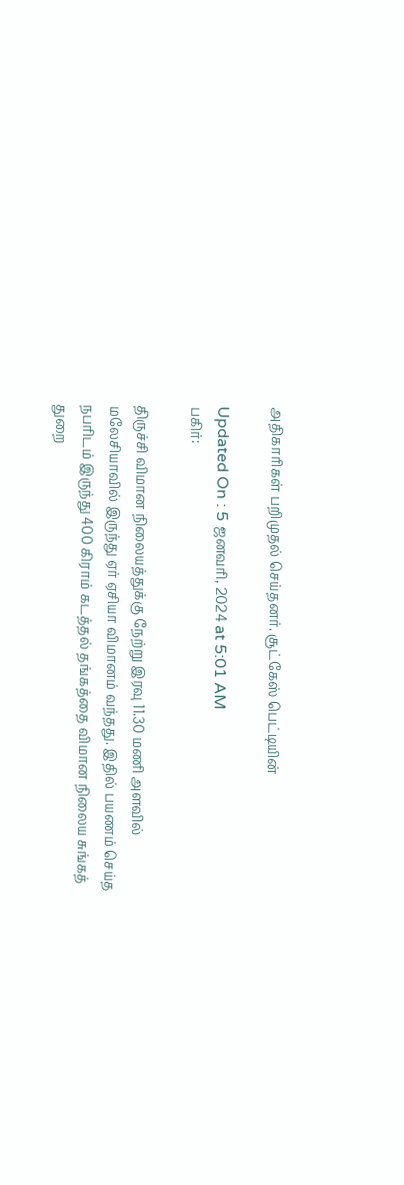அதிகாரிகள் பறிமுதல் செய்தனர். சூட்கேஸ் பெட்டியின்

Updated On : 5 ஜனவரி, 2024 at 5:01 AM
பகிர்:

திருச்சி விமான நிலையத்துக்கு நேற்று இரவு 11.30 மணி அளவில் மலேசியாவில் இருந்து ஏர் ஏசியா விமானம் வந்தது. இதில் பயணம் செய்த நபரிடம் இருந்து 400 கிராம் கடத்தல் தங்கத்தை விமான நிலைய சுங்கத் துறை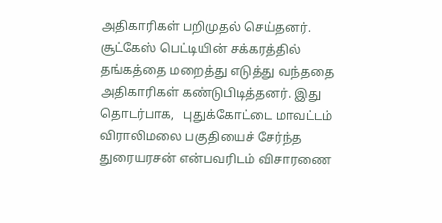அதிகாரிகள் பறிமுதல் செய்தனர். சூட்கேஸ் பெட்டியின் சக்கரத்தில் தங்கத்தை மறைத்து எடுத்து வந்ததை அதிகாரிகள் கண்டுபிடித்தனர். இது தொடர்பாக,   புதுக்கோட்டை மாவட்டம் விராலிமலை பகுதியைச் சேர்ந்த துரையரசன் என்பவரிடம் விசாரணை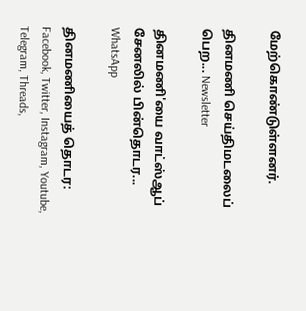மேற்கொண்டுள்ளனர்.

தினமணி செய்திமடலைப் பெற... Newsletter

தினமணி'யை வாட்ஸ்ஆப் சேனலில் பின்தொடர... WhatsApp

தினமணியைத் தொடர: Facebook, Twitter, Instagram, Youtube, Telegram, Threads,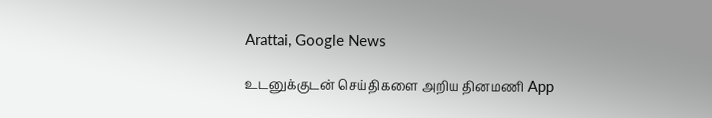Arattai, Google News

உடனுக்குடன் செய்திகளை அறிய தினமணி App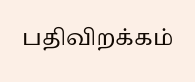பதிவிறக்கம்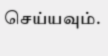செய்யவும்.